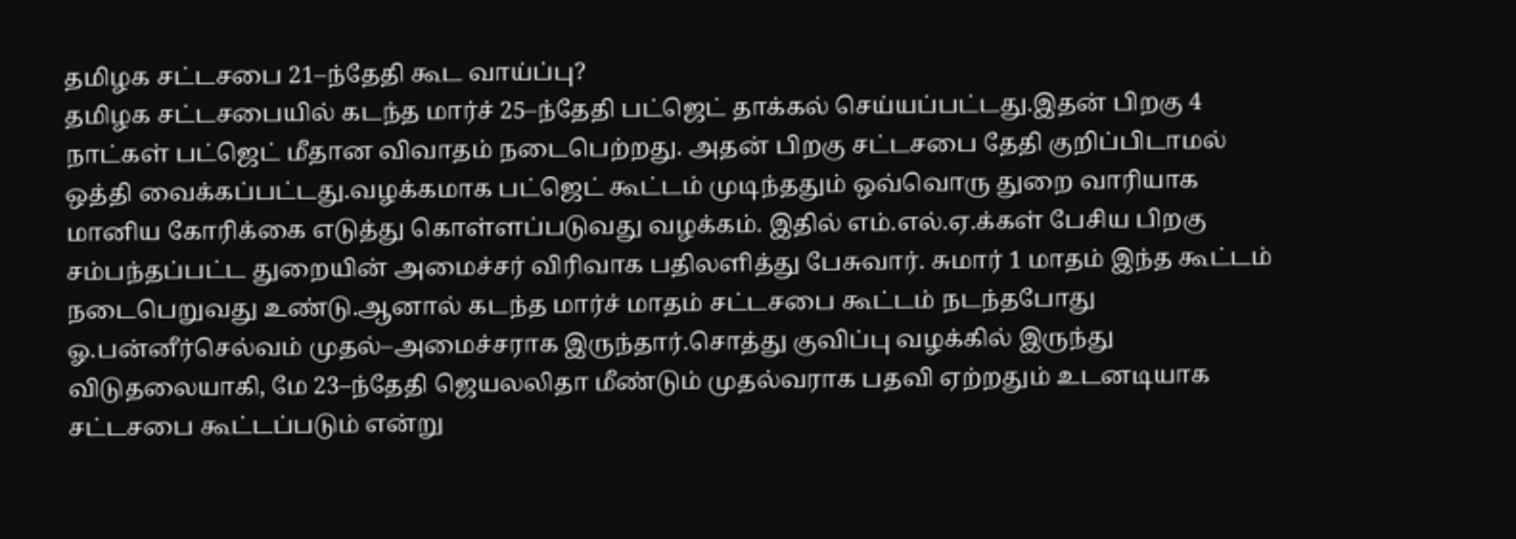தமிழக சட்டசபை 21–ந்தேதி கூட வாய்ப்பு?
தமிழக சட்டசபையில் கடந்த மார்ச் 25–ந்தேதி பட்ஜெட் தாக்கல் செய்யப்பட்டது.இதன் பிறகு 4 நாட்கள் பட்ஜெட் மீதான விவாதம் நடைபெற்றது. அதன் பிறகு சட்டசபை தேதி குறிப்பிடாமல் ஒத்தி வைக்கப்பட்டது.வழக்கமாக பட்ஜெட் கூட்டம் முடிந்ததும் ஒவ்வொரு துறை வாரியாக மானிய கோரிக்கை எடுத்து கொள்ளப்படுவது வழக்கம். இதில் எம்.எல்.ஏ.க்கள் பேசிய பிறகு சம்பந்தப்பட்ட துறையின் அமைச்சர் விரிவாக பதிலளித்து பேசுவார். சுமார் 1 மாதம் இந்த கூட்டம் நடைபெறுவது உண்டு.ஆனால் கடந்த மார்ச் மாதம் சட்டசபை கூட்டம் நடந்தபோது ஓ.பன்னீர்செல்வம் முதல்–அமைச்சராக இருந்தார்.சொத்து குவிப்பு வழக்கில் இருந்து விடுதலையாகி, மே 23–ந்தேதி ஜெயலலிதா மீண்டும் முதல்வராக பதவி ஏற்றதும் உடனடியாக சட்டசபை கூட்டப்படும் என்று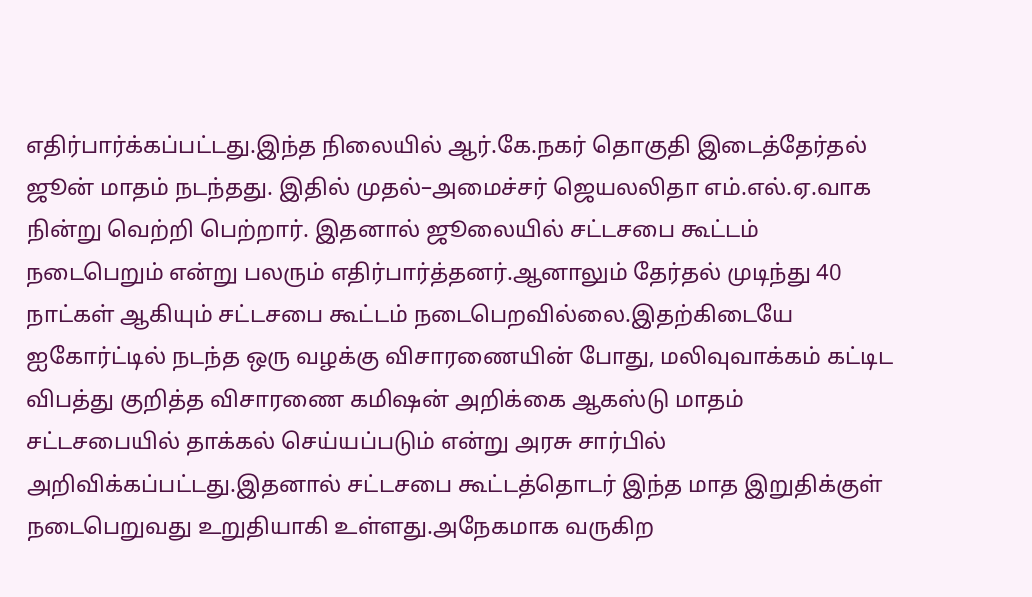எதிர்பார்க்கப்பட்டது.இந்த நிலையில் ஆர்.கே.நகர் தொகுதி இடைத்தேர்தல் ஜூன் மாதம் நடந்தது. இதில் முதல்–அமைச்சர் ஜெயலலிதா எம்.எல்.ஏ.வாக நின்று வெற்றி பெற்றார். இதனால் ஜூலையில் சட்டசபை கூட்டம் நடைபெறும் என்று பலரும் எதிர்பார்த்தனர்.ஆனாலும் தேர்தல் முடிந்து 40 நாட்கள் ஆகியும் சட்டசபை கூட்டம் நடைபெறவில்லை.இதற்கிடையே ஐகோர்ட்டில் நடந்த ஒரு வழக்கு விசாரணையின் போது, மலிவுவாக்கம் கட்டிட விபத்து குறித்த விசாரணை கமிஷன் அறிக்கை ஆகஸ்டு மாதம் சட்டசபையில் தாக்கல் செய்யப்படும் என்று அரசு சார்பில் அறிவிக்கப்பட்டது.இதனால் சட்டசபை கூட்டத்தொடர் இந்த மாத இறுதிக்குள் நடைபெறுவது உறுதியாகி உள்ளது.அநேகமாக வருகிற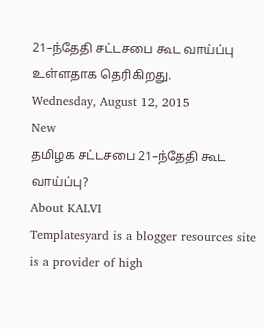21–ந்தேதி சட்டசபை கூட வாய்ப்பு உள்ளதாக தெரிகிறது.
Wednesday, August 12, 2015
New
தமிழக சட்டசபை 21–ந்தேதி கூட வாய்ப்பு?
About KALVI
Templatesyard is a blogger resources site is a provider of high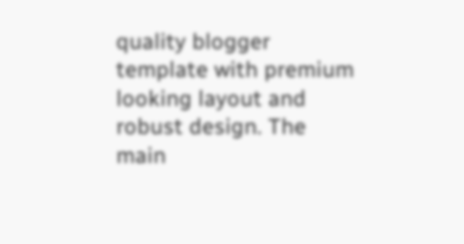quality blogger template with premium looking layout and robust design. The main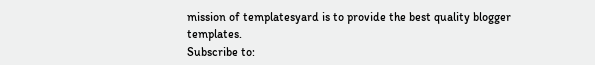mission of templatesyard is to provide the best quality blogger templates.
Subscribe to: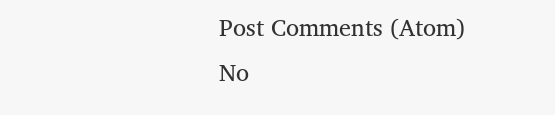Post Comments (Atom)
No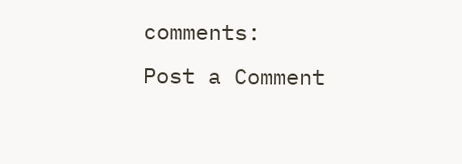comments:
Post a Comment